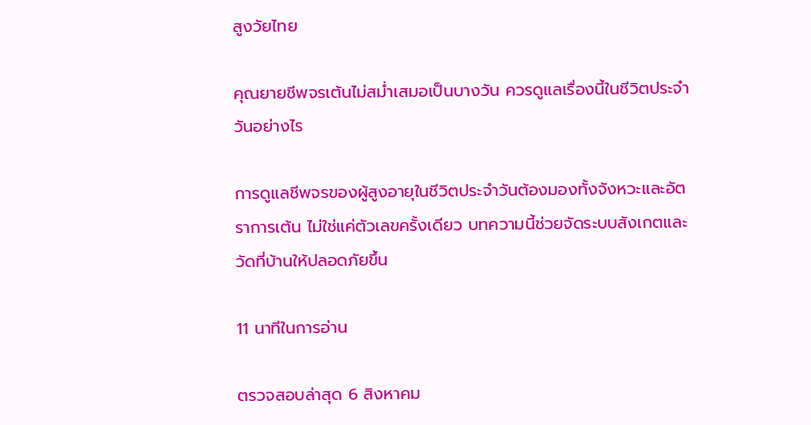สูงวัยไทย

คุณยายชีพจรเต้นไม่สม่ำเสมอเป็นบางวัน ควรดูแลเรื่องนี้ในชีวิตประจำวันอย่างไร

การดูแลชีพจรของผู้สูงอายุในชีวิตประจำวันต้องมองทั้งจังหวะและอัตราการเต้น ไม่ใช่แค่ตัวเลขครั้งเดียว บทความนี้ช่วยจัดระบบสังเกตและวัดที่บ้านให้ปลอดภัยขึ้น

11 นาทีในการอ่าน

ตรวจสอบล่าสุด 6 สิงหาคม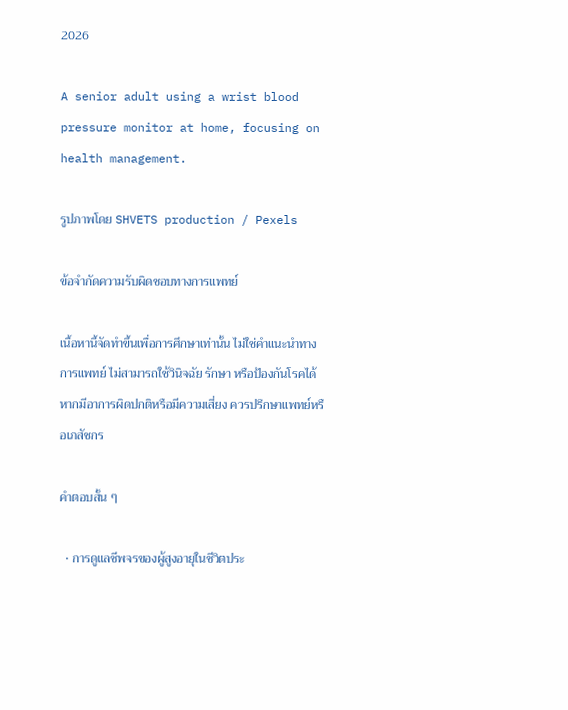2026

A senior adult using a wrist blood pressure monitor at home, focusing on health management.

รูปภาพโดย SHVETS production / Pexels

ข้อจำกัดความรับผิดชอบทางการแพทย์

เนื้อหานี้จัดทำขึ้นเพื่อการศึกษาเท่านั้น ไม่ใช่คำแนะนำทางการแพทย์ ไม่สามารถใช้วินิจฉัย รักษา หรือป้องกันโรคได้ หากมีอาการผิดปกติหรือมีความเสี่ยง ควรปรึกษาแพทย์หรือเภสัชกร

คำตอบสั้น ๆ

  • การดูแลชีพจรของผู้สูงอายุในชีวิตประ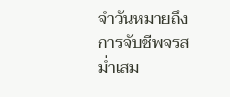จำวันหมายถึงการจับชีพจรสม่ำเสม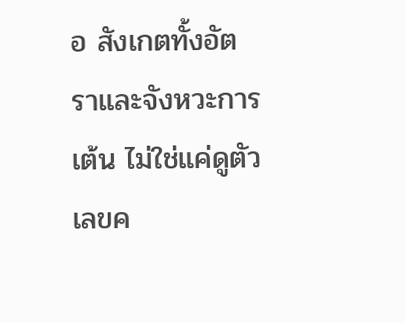อ สังเกตทั้งอัตราและจังหวะการเต้น ไม่ใช่แค่ดูตัวเลขค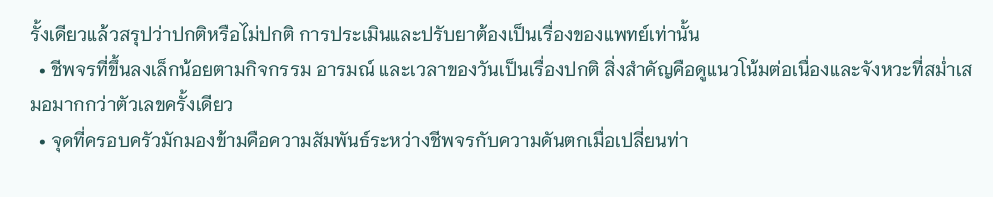รั้งเดียวแล้วสรุปว่าปกติหรือไม่ปกติ การประเมินและปรับยาต้องเป็นเรื่องของแพทย์เท่านั้น
  • ชีพจรที่ขึ้นลงเล็กน้อยตามกิจกรรม อารมณ์ และเวลาของวันเป็นเรื่องปกติ สิ่งสำคัญคือดูแนวโน้มต่อเนื่องและจังหวะที่สม่ำเสมอมากกว่าตัวเลขครั้งเดียว
  • จุดที่ครอบครัวมักมองข้ามคือความสัมพันธ์ระหว่างชีพจรกับความดันตกเมื่อเปลี่ยนท่า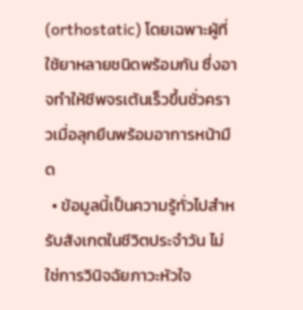(orthostatic) โดยเฉพาะผู้ที่ใช้ยาหลายชนิดพร้อมกัน ซึ่งอาจทำให้ชีพจรเต้นเร็วขึ้นชั่วคราวเมื่อลุกยืนพร้อมอาการหน้ามืด
  • ข้อมูลนี้เป็นความรู้ทั่วไปสำหรับสังเกตในชีวิตประจำวัน ไม่ใช่การวินิจฉัยภาวะหัวใจ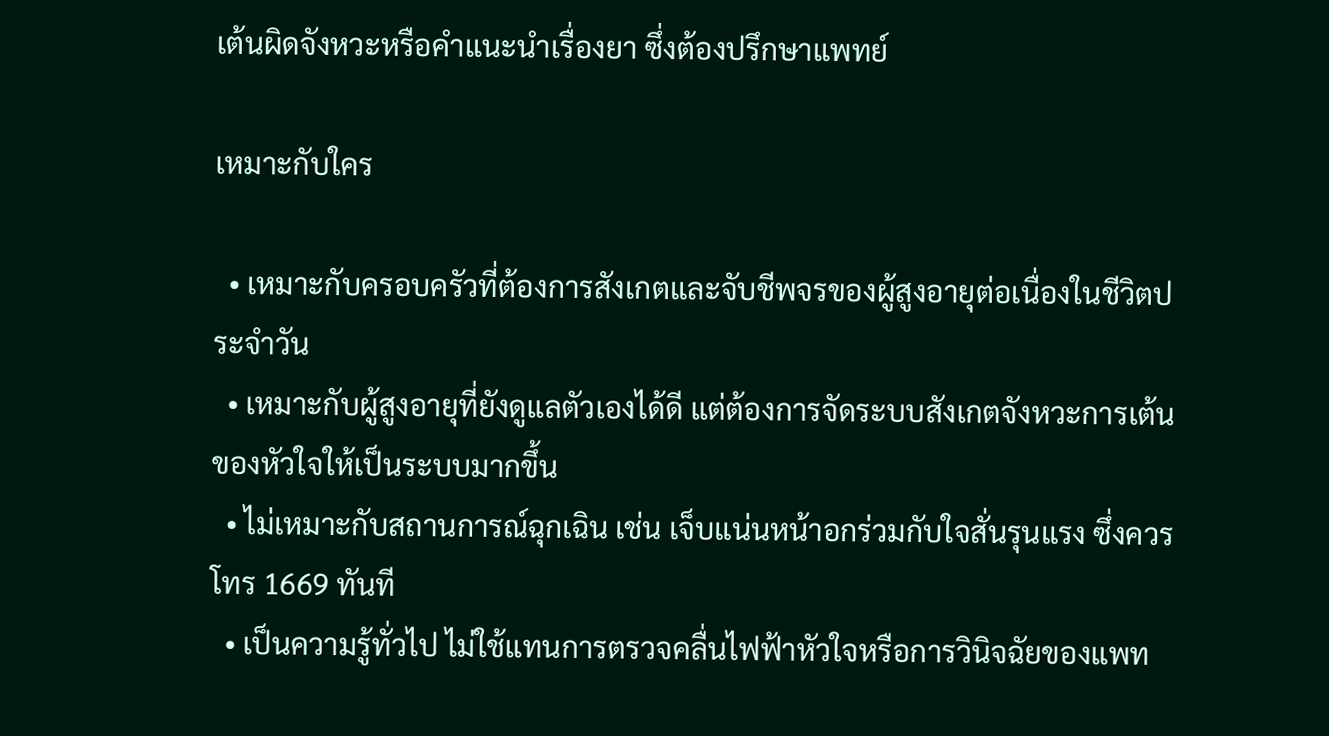เต้นผิดจังหวะหรือคำแนะนำเรื่องยา ซึ่งต้องปรึกษาแพทย์

เหมาะกับใคร

  • เหมาะกับครอบครัวที่ต้องการสังเกตและจับชีพจรของผู้สูงอายุต่อเนื่องในชีวิตประจำวัน
  • เหมาะกับผู้สูงอายุที่ยังดูแลตัวเองได้ดี แต่ต้องการจัดระบบสังเกตจังหวะการเต้นของหัวใจให้เป็นระบบมากขึ้น
  • ไม่เหมาะกับสถานการณ์ฉุกเฉิน เช่น เจ็บแน่นหน้าอกร่วมกับใจสั่นรุนแรง ซึ่งควรโทร 1669 ทันที
  • เป็นความรู้ทั่วไป ไม่ใช้แทนการตรวจคลื่นไฟฟ้าหัวใจหรือการวินิจฉัยของแพท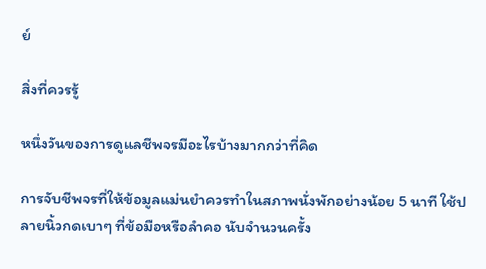ย์

สิ่งที่ควรรู้

หนึ่งวันของการดูแลชีพจรมีอะไรบ้างมากกว่าที่คิด

การจับชีพจรที่ให้ข้อมูลแม่นยำควรทำในสภาพนั่งพักอย่างน้อย 5 นาที ใช้ปลายนิ้วกดเบาๆ ที่ข้อมือหรือลำคอ นับจำนวนครั้ง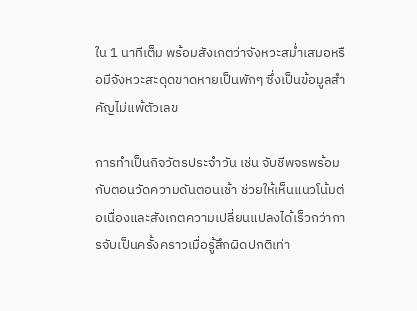ใน 1 นาทีเต็ม พร้อมสังเกตว่าจังหวะสม่ำเสมอหรือมีจังหวะสะดุดขาดหายเป็นพักๆ ซึ่งเป็นข้อมูลสำคัญไม่แพ้ตัวเลข

การทำเป็นกิจวัตรประจำวัน เช่น จับชีพจรพร้อมกับตอนวัดความดันตอนเช้า ช่วยให้เห็นแนวโน้มต่อเนื่องและสังเกตความเปลี่ยนแปลงได้เร็วกว่าการจับเป็นครั้งคราวเมื่อรู้สึกผิดปกติเท่า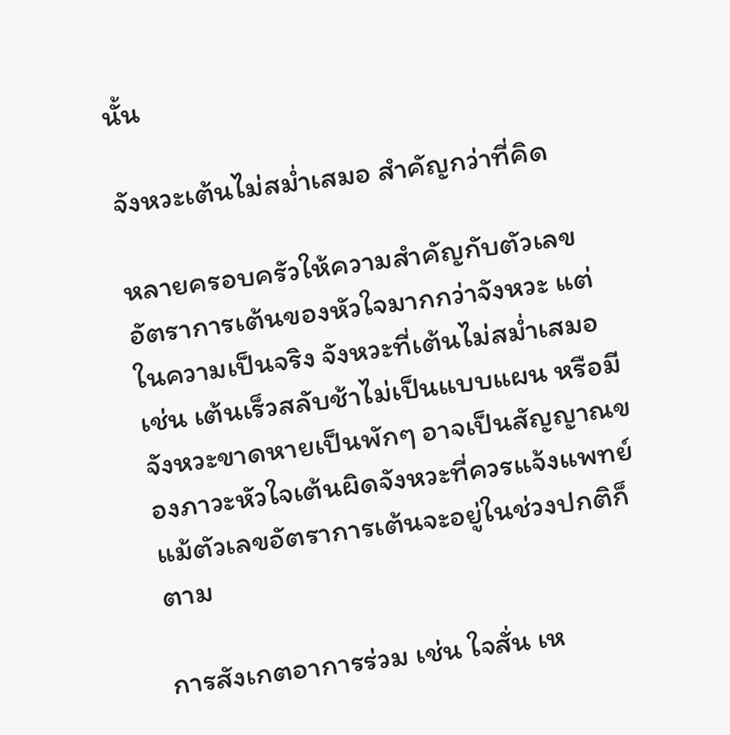นั้น

จังหวะเต้นไม่สม่ำเสมอ สำคัญกว่าที่คิด

หลายครอบครัวให้ความสำคัญกับตัวเลขอัตราการเต้นของหัวใจมากกว่าจังหวะ แต่ในความเป็นจริง จังหวะที่เต้นไม่สม่ำเสมอ เช่น เต้นเร็วสลับช้าไม่เป็นแบบแผน หรือมีจังหวะขาดหายเป็นพักๆ อาจเป็นสัญญาณของภาวะหัวใจเต้นผิดจังหวะที่ควรแจ้งแพทย์ แม้ตัวเลขอัตราการเต้นจะอยู่ในช่วงปกติก็ตาม

การสังเกตอาการร่วม เช่น ใจสั่น เห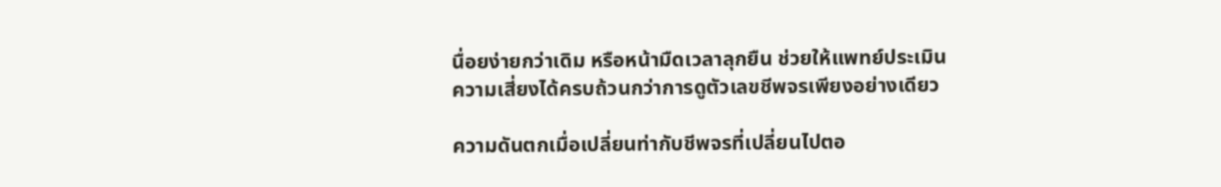นื่อยง่ายกว่าเดิม หรือหน้ามืดเวลาลุกยืน ช่วยให้แพทย์ประเมินความเสี่ยงได้ครบถ้วนกว่าการดูตัวเลขชีพจรเพียงอย่างเดียว

ความดันตกเมื่อเปลี่ยนท่ากับชีพจรที่เปลี่ยนไปตอ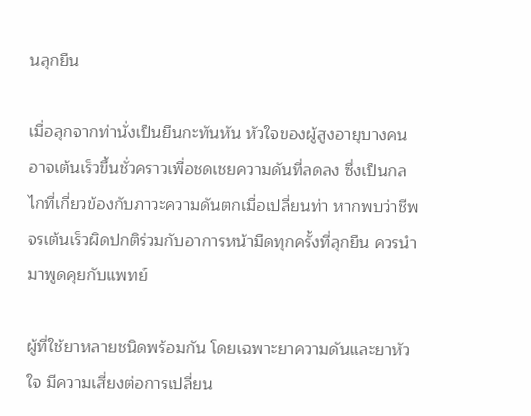นลุกยืน

เมื่อลุกจากท่านั่งเป็นยืนกะทันหัน หัวใจของผู้สูงอายุบางคนอาจเต้นเร็วขึ้นชั่วคราวเพื่อชดเชยความดันที่ลดลง ซึ่งเป็นกลไกที่เกี่ยวข้องกับภาวะความดันตกเมื่อเปลี่ยนท่า หากพบว่าชีพจรเต้นเร็วผิดปกติร่วมกับอาการหน้ามืดทุกครั้งที่ลุกยืน ควรนำมาพูดคุยกับแพทย์

ผู้ที่ใช้ยาหลายชนิดพร้อมกัน โดยเฉพาะยาความดันและยาหัวใจ มีความเสี่ยงต่อการเปลี่ยน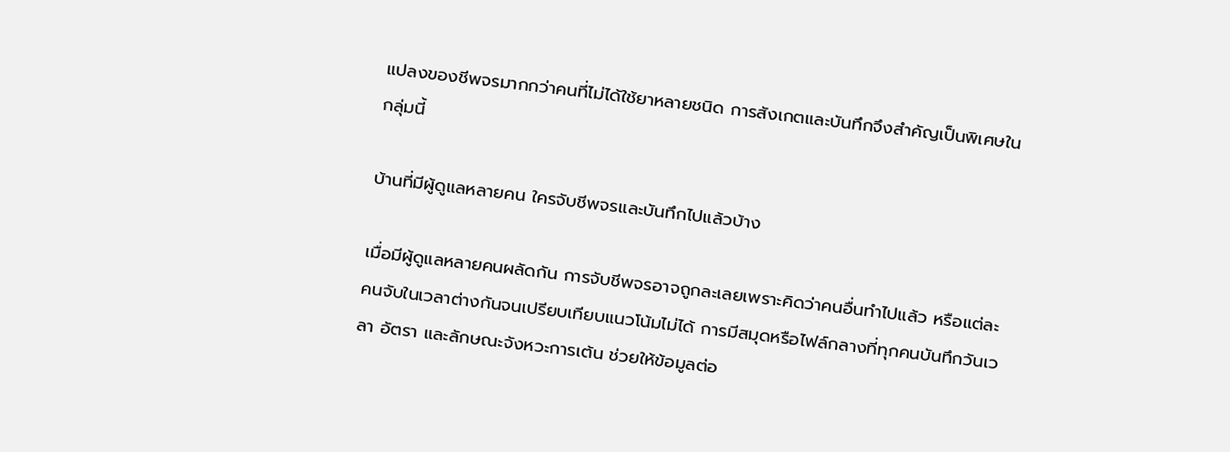แปลงของชีพจรมากกว่าคนที่ไม่ได้ใช้ยาหลายชนิด การสังเกตและบันทึกจึงสำคัญเป็นพิเศษในกลุ่มนี้

บ้านที่มีผู้ดูแลหลายคน ใครจับชีพจรและบันทึกไปแล้วบ้าง

เมื่อมีผู้ดูแลหลายคนผลัดกัน การจับชีพจรอาจถูกละเลยเพราะคิดว่าคนอื่นทำไปแล้ว หรือแต่ละคนจับในเวลาต่างกันจนเปรียบเทียบแนวโน้มไม่ได้ การมีสมุดหรือไฟล์กลางที่ทุกคนบันทึกวันเวลา อัตรา และลักษณะจังหวะการเต้น ช่วยให้ข้อมูลต่อ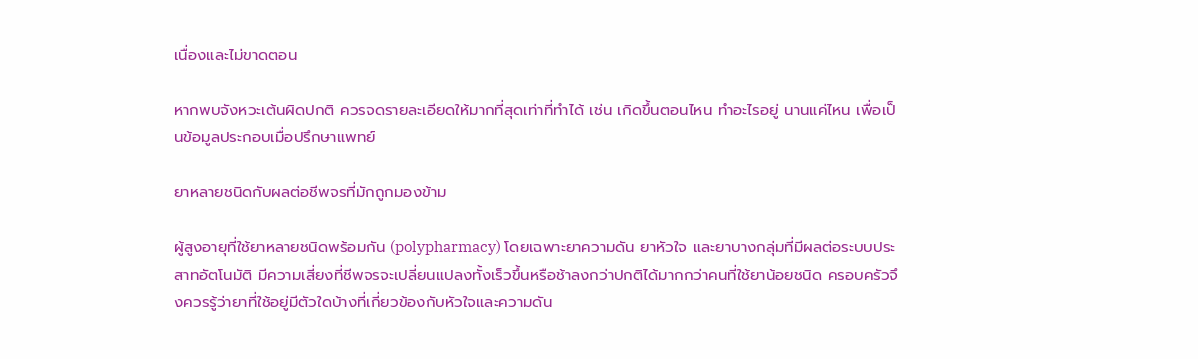เนื่องและไม่ขาดตอน

หากพบจังหวะเต้นผิดปกติ ควรจดรายละเอียดให้มากที่สุดเท่าที่ทำได้ เช่น เกิดขึ้นตอนไหน ทำอะไรอยู่ นานแค่ไหน เพื่อเป็นข้อมูลประกอบเมื่อปรึกษาแพทย์

ยาหลายชนิดกับผลต่อชีพจรที่มักถูกมองข้าม

ผู้สูงอายุที่ใช้ยาหลายชนิดพร้อมกัน (polypharmacy) โดยเฉพาะยาความดัน ยาหัวใจ และยาบางกลุ่มที่มีผลต่อระบบประสาทอัตโนมัติ มีความเสี่ยงที่ชีพจรจะเปลี่ยนแปลงทั้งเร็วขึ้นหรือช้าลงกว่าปกติได้มากกว่าคนที่ใช้ยาน้อยชนิด ครอบครัวจึงควรรู้ว่ายาที่ใช้อยู่มีตัวใดบ้างที่เกี่ยวข้องกับหัวใจและความดัน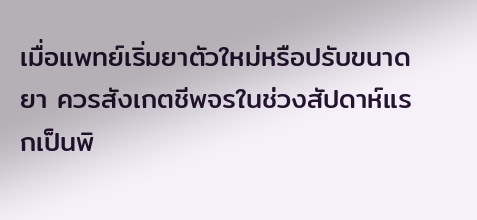เมื่อแพทย์เริ่มยาตัวใหม่หรือปรับขนาดยา ควรสังเกตชีพจรในช่วงสัปดาห์แรกเป็นพิ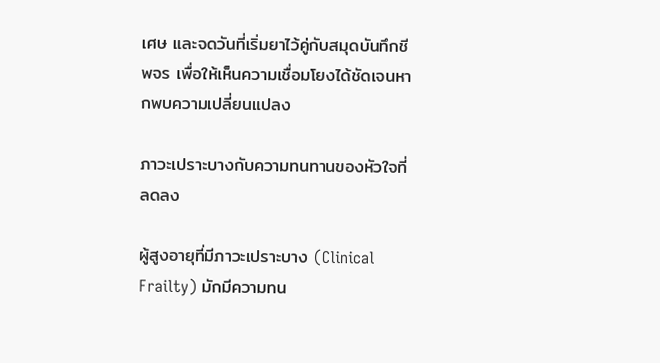เศษ และจดวันที่เริ่มยาไว้คู่กับสมุดบันทึกชีพจร เพื่อให้เห็นความเชื่อมโยงได้ชัดเจนหากพบความเปลี่ยนแปลง

ภาวะเปราะบางกับความทนทานของหัวใจที่ลดลง

ผู้สูงอายุที่มีภาวะเปราะบาง (Clinical Frailty) มักมีความทน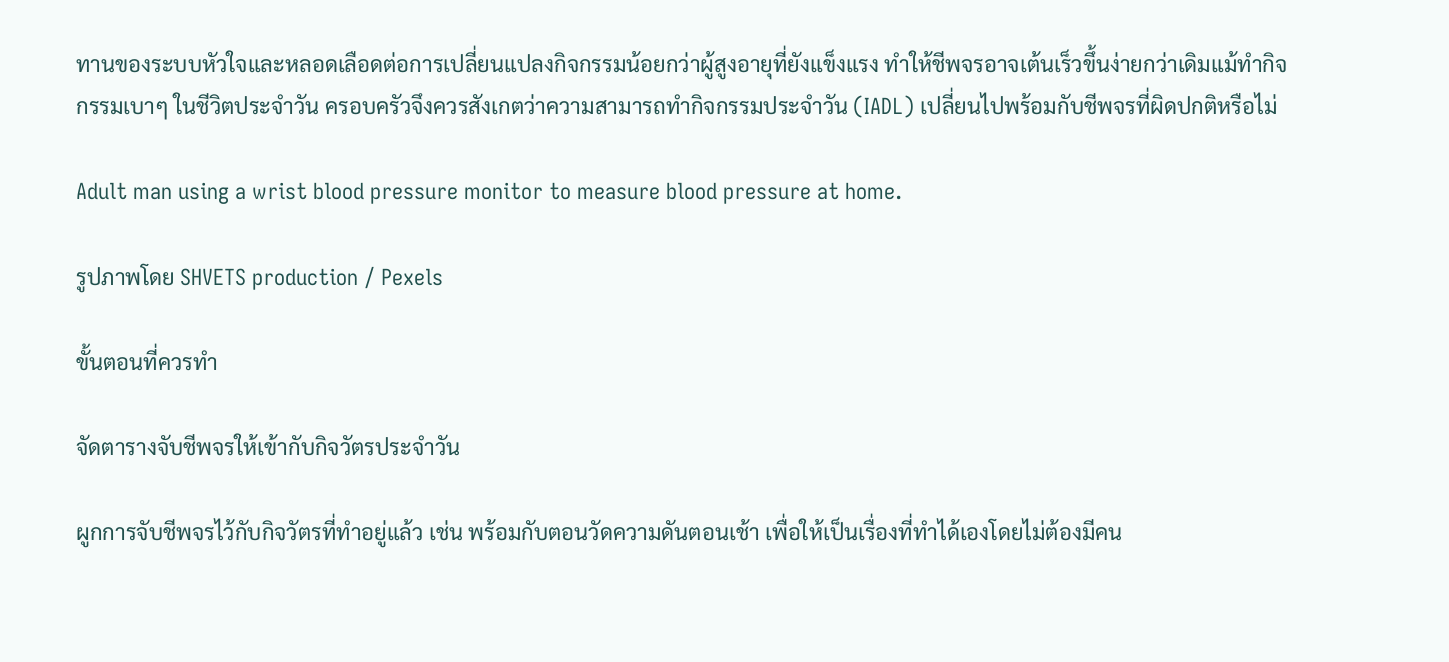ทานของระบบหัวใจและหลอดเลือดต่อการเปลี่ยนแปลงกิจกรรมน้อยกว่าผู้สูงอายุที่ยังแข็งแรง ทำให้ชีพจรอาจเต้นเร็วขึ้นง่ายกว่าเดิมแม้ทำกิจกรรมเบาๆ ในชีวิตประจำวัน ครอบครัวจึงควรสังเกตว่าความสามารถทำกิจกรรมประจำวัน (IADL) เปลี่ยนไปพร้อมกับชีพจรที่ผิดปกติหรือไม่

Adult man using a wrist blood pressure monitor to measure blood pressure at home.

รูปภาพโดย SHVETS production / Pexels

ขั้นตอนที่ควรทำ

จัดตารางจับชีพจรให้เข้ากับกิจวัตรประจำวัน

ผูกการจับชีพจรไว้กับกิจวัตรที่ทำอยู่แล้ว เช่น พร้อมกับตอนวัดความดันตอนเช้า เพื่อให้เป็นเรื่องที่ทำได้เองโดยไม่ต้องมีคน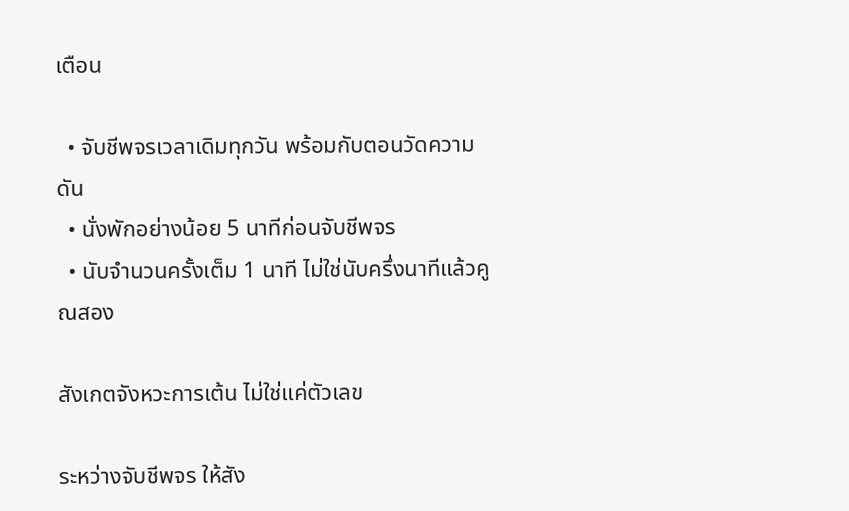เตือน

  • จับชีพจรเวลาเดิมทุกวัน พร้อมกับตอนวัดความดัน
  • นั่งพักอย่างน้อย 5 นาทีก่อนจับชีพจร
  • นับจำนวนครั้งเต็ม 1 นาที ไม่ใช่นับครึ่งนาทีแล้วคูณสอง

สังเกตจังหวะการเต้น ไม่ใช่แค่ตัวเลข

ระหว่างจับชีพจร ให้สัง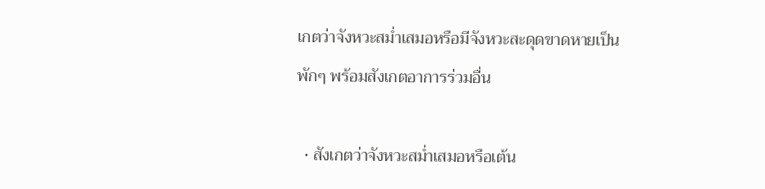เกตว่าจังหวะสม่ำเสมอหรือมีจังหวะสะดุดขาดหายเป็นพักๆ พร้อมสังเกตอาการร่วมอื่น

  • สังเกตว่าจังหวะสม่ำเสมอหรือเต้น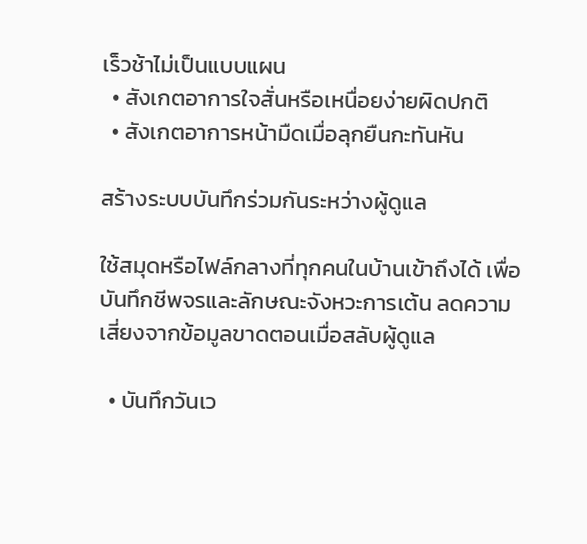เร็วช้าไม่เป็นแบบแผน
  • สังเกตอาการใจสั่นหรือเหนื่อยง่ายผิดปกติ
  • สังเกตอาการหน้ามืดเมื่อลุกยืนกะทันหัน

สร้างระบบบันทึกร่วมกันระหว่างผู้ดูแล

ใช้สมุดหรือไฟล์กลางที่ทุกคนในบ้านเข้าถึงได้ เพื่อบันทึกชีพจรและลักษณะจังหวะการเต้น ลดความเสี่ยงจากข้อมูลขาดตอนเมื่อสลับผู้ดูแล

  • บันทึกวันเว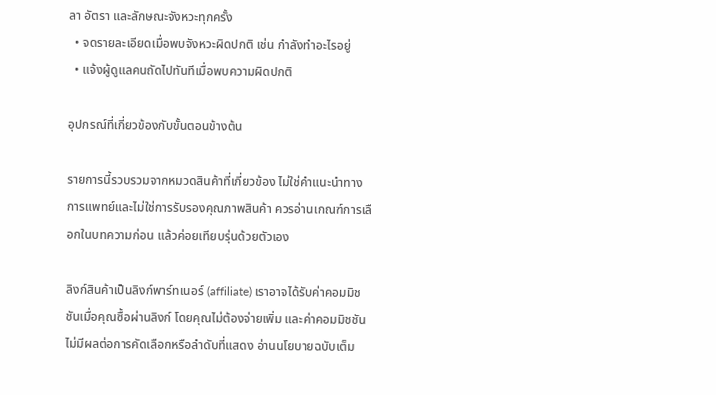ลา อัตรา และลักษณะจังหวะทุกครั้ง
  • จดรายละเอียดเมื่อพบจังหวะผิดปกติ เช่น กำลังทำอะไรอยู่
  • แจ้งผู้ดูแลคนถัดไปทันทีเมื่อพบความผิดปกติ

อุปกรณ์ที่เกี่ยวข้องกับขั้นตอนข้างต้น

รายการนี้รวบรวมจากหมวดสินค้าที่เกี่ยวข้อง ไม่ใช่คำแนะนำทางการแพทย์และไม่ใช่การรับรองคุณภาพสินค้า ควรอ่านเกณฑ์การเลือกในบทความก่อน แล้วค่อยเทียบรุ่นด้วยตัวเอง

ลิงก์สินค้าเป็นลิงก์พาร์ทเนอร์ (affiliate) เราอาจได้รับค่าคอมมิชชันเมื่อคุณซื้อผ่านลิงก์ โดยคุณไม่ต้องจ่ายเพิ่ม และค่าคอมมิชชันไม่มีผลต่อการคัดเลือกหรือลำดับที่แสดง อ่านนโยบายฉบับเต็ม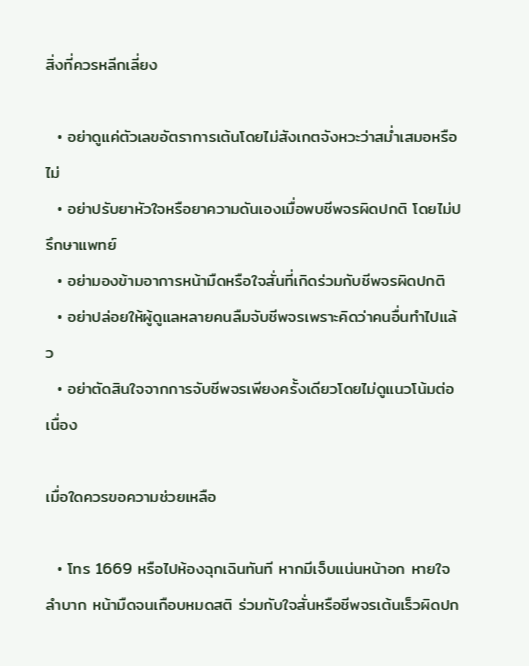สิ่งที่ควรหลีกเลี่ยง

  • อย่าดูแค่ตัวเลขอัตราการเต้นโดยไม่สังเกตจังหวะว่าสม่ำเสมอหรือไม่
  • อย่าปรับยาหัวใจหรือยาความดันเองเมื่อพบชีพจรผิดปกติ โดยไม่ปรึกษาแพทย์
  • อย่ามองข้ามอาการหน้ามืดหรือใจสั่นที่เกิดร่วมกับชีพจรผิดปกติ
  • อย่าปล่อยให้ผู้ดูแลหลายคนลืมจับชีพจรเพราะคิดว่าคนอื่นทำไปแล้ว
  • อย่าตัดสินใจจากการจับชีพจรเพียงครั้งเดียวโดยไม่ดูแนวโน้มต่อเนื่อง

เมื่อใดควรขอความช่วยเหลือ

  • โทร 1669 หรือไปห้องฉุกเฉินทันที หากมีเจ็บแน่นหน้าอก หายใจลำบาก หน้ามืดจนเกือบหมดสติ ร่วมกับใจสั่นหรือชีพจรเต้นเร็วผิดปก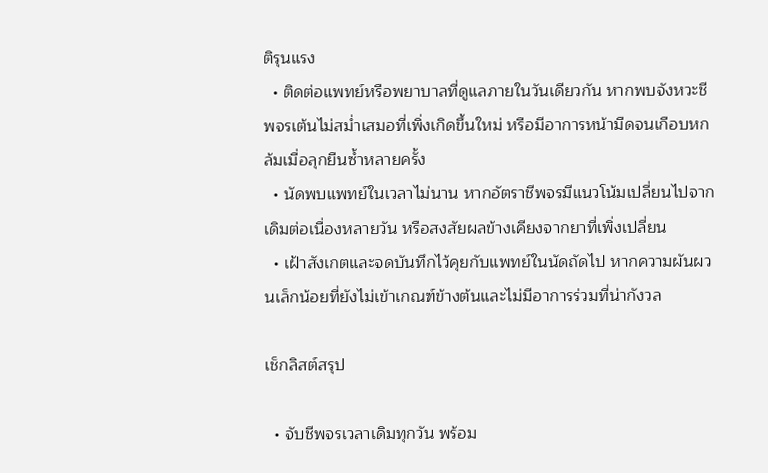ติรุนแรง
  • ติดต่อแพทย์หรือพยาบาลที่ดูแลภายในวันเดียวกัน หากพบจังหวะชีพจรเต้นไม่สม่ำเสมอที่เพิ่งเกิดขึ้นใหม่ หรือมีอาการหน้ามืดจนเกือบหกล้มเมื่อลุกยืนซ้ำหลายครั้ง
  • นัดพบแพทย์ในเวลาไม่นาน หากอัตราชีพจรมีแนวโน้มเปลี่ยนไปจากเดิมต่อเนื่องหลายวัน หรือสงสัยผลข้างเคียงจากยาที่เพิ่งเปลี่ยน
  • เฝ้าสังเกตและจดบันทึกไว้คุยกับแพทย์ในนัดถัดไป หากความผันผวนเล็กน้อยที่ยังไม่เข้าเกณฑ์ข้างต้นและไม่มีอาการร่วมที่น่ากังวล

เช็กลิสต์สรุป

  • จับชีพจรเวลาเดิมทุกวัน พร้อม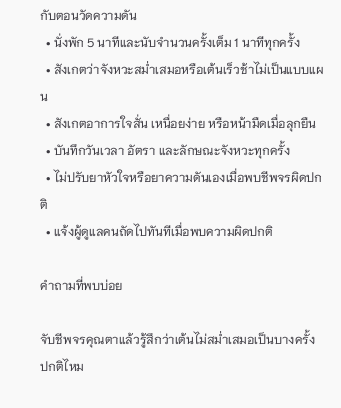กับตอนวัดความดัน
  • นั่งพัก 5 นาทีและนับจำนวนครั้งเต็ม 1 นาทีทุกครั้ง
  • สังเกตว่าจังหวะสม่ำเสมอหรือเต้นเร็วช้าไม่เป็นแบบแผน
  • สังเกตอาการใจสั่น เหนื่อยง่าย หรือหน้ามืดเมื่อลุกยืน
  • บันทึกวันเวลา อัตรา และลักษณะจังหวะทุกครั้ง
  • ไม่ปรับยาหัวใจหรือยาความดันเองเมื่อพบชีพจรผิดปกติ
  • แจ้งผู้ดูแลคนถัดไปทันทีเมื่อพบความผิดปกติ

คำถามที่พบบ่อย

จับชีพจรคุณตาแล้วรู้สึกว่าเต้นไม่สม่ำเสมอเป็นบางครั้ง ปกติไหม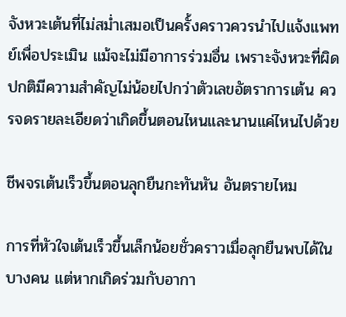จังหวะเต้นที่ไม่สม่ำเสมอเป็นครั้งคราวควรนำไปแจ้งแพทย์เพื่อประเมิน แม้จะไม่มีอาการร่วมอื่น เพราะจังหวะที่ผิดปกติมีความสำคัญไม่น้อยไปกว่าตัวเลขอัตราการเต้น ควรจดรายละเอียดว่าเกิดขึ้นตอนไหนและนานแค่ไหนไปด้วย

ชีพจรเต้นเร็วขึ้นตอนลุกยืนกะทันหัน อันตรายไหม

การที่หัวใจเต้นเร็วขึ้นเล็กน้อยชั่วคราวเมื่อลุกยืนพบได้ในบางคน แต่หากเกิดร่วมกับอากา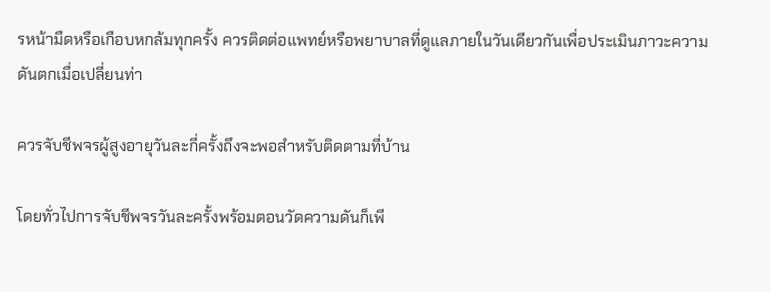รหน้ามืดหรือเกือบหกล้มทุกครั้ง ควรติดต่อแพทย์หรือพยาบาลที่ดูแลภายในวันเดียวกันเพื่อประเมินภาวะความดันตกเมื่อเปลี่ยนท่า

ควรจับชีพจรผู้สูงอายุวันละกี่ครั้งถึงจะพอสำหรับติดตามที่บ้าน

โดยทั่วไปการจับชีพจรวันละครั้งพร้อมตอนวัดความดันก็เพี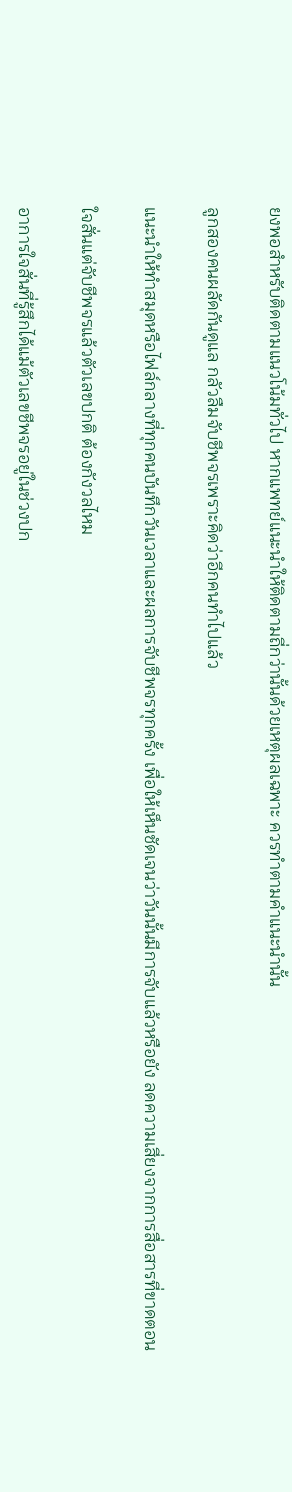ยงพอสำหรับติดตามแนวโน้มทั่วไป หากแพทย์แนะนำให้ติดตามถี่กว่านั้นด้วยเหตุผลเฉพาะ ควรทำตามคำแนะนำนั้น

ลูกสองคนผลัดกันดูแล กลัวลืมจับชีพจรเพราะคิดว่าอีกคนทำไปแล้ว

แนะนำให้ทำสมุดหรือไฟล์กลางที่ทุกคนบันทึกวันเวลาและผลการจับชีพจรทุกครั้ง เพื่อให้เห็นชัดเจนว่าวันนั้นมีการจับแล้วหรือยัง ลดความเสี่ยงจากการสื่อสารที่ขาดตอน

ใจสั่นแต่จับชีพจรแล้วตัวเลขปกติ ต้องกังวลไหม

อาการใจสั่นที่รู้สึกได้แม้ตัวเลขชีพจรอยู่ในช่วงปก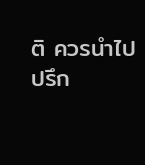ติ ควรนำไปปรึก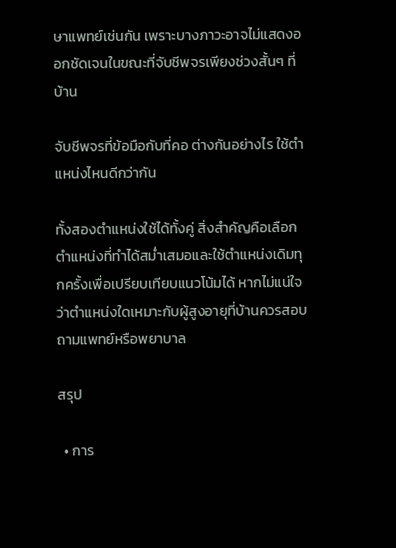ษาแพทย์เช่นกัน เพราะบางภาวะอาจไม่แสดงออกชัดเจนในขณะที่จับชีพจรเพียงช่วงสั้นๆ ที่บ้าน

จับชีพจรที่ข้อมือกับที่คอ ต่างกันอย่างไร ใช้ตำแหน่งไหนดีกว่ากัน

ทั้งสองตำแหน่งใช้ได้ทั้งคู่ สิ่งสำคัญคือเลือกตำแหน่งที่ทำได้สม่ำเสมอและใช้ตำแหน่งเดิมทุกครั้งเพื่อเปรียบเทียบแนวโน้มได้ หากไม่แน่ใจว่าตำแหน่งใดเหมาะกับผู้สูงอายุที่บ้านควรสอบถามแพทย์หรือพยาบาล

สรุป

  • การ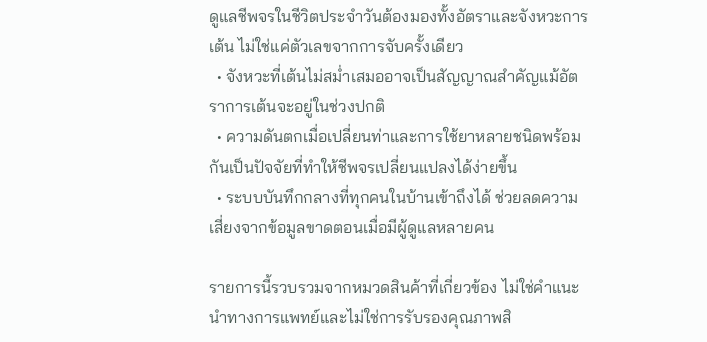ดูแลชีพจรในชีวิตประจำวันต้องมองทั้งอัตราและจังหวะการเต้น ไม่ใช่แค่ตัวเลขจากการจับครั้งเดียว
  • จังหวะที่เต้นไม่สม่ำเสมออาจเป็นสัญญาณสำคัญแม้อัตราการเต้นจะอยู่ในช่วงปกติ
  • ความดันตกเมื่อเปลี่ยนท่าและการใช้ยาหลายชนิดพร้อมกันเป็นปัจจัยที่ทำให้ชีพจรเปลี่ยนแปลงได้ง่ายขึ้น
  • ระบบบันทึกกลางที่ทุกคนในบ้านเข้าถึงได้ ช่วยลดความเสี่ยงจากข้อมูลขาดตอนเมื่อมีผู้ดูแลหลายคน

รายการนี้รวบรวมจากหมวดสินค้าที่เกี่ยวข้อง ไม่ใช่คำแนะนำทางการแพทย์และไม่ใช่การรับรองคุณภาพสิ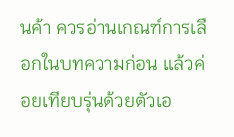นค้า ควรอ่านเกณฑ์การเลือกในบทความก่อน แล้วค่อยเทียบรุ่นด้วยตัวเอ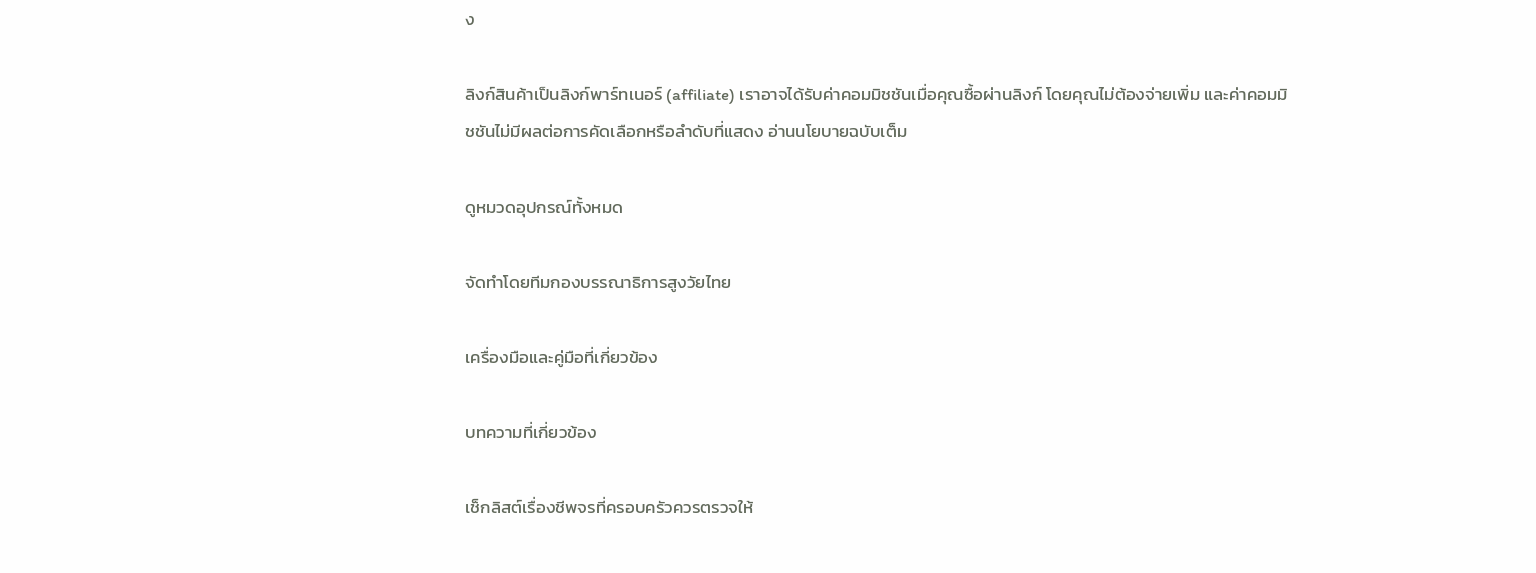ง

ลิงก์สินค้าเป็นลิงก์พาร์ทเนอร์ (affiliate) เราอาจได้รับค่าคอมมิชชันเมื่อคุณซื้อผ่านลิงก์ โดยคุณไม่ต้องจ่ายเพิ่ม และค่าคอมมิชชันไม่มีผลต่อการคัดเลือกหรือลำดับที่แสดง อ่านนโยบายฉบับเต็ม

ดูหมวดอุปกรณ์ทั้งหมด

จัดทำโดยทีมกองบรรณาธิการสูงวัยไทย

เครื่องมือและคู่มือที่เกี่ยวข้อง

บทความที่เกี่ยวข้อง

เช็กลิสต์เรื่องชีพจรที่ครอบครัวควรตรวจให้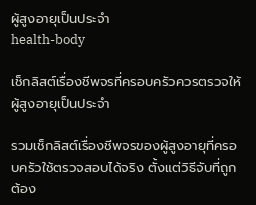ผู้สูงอายุเป็นประจำ
health-body

เช็กลิสต์เรื่องชีพจรที่ครอบครัวควรตรวจให้ผู้สูงอายุเป็นประจำ

รวมเช็กลิสต์เรื่องชีพจรของผู้สูงอายุที่ครอบครัวใช้ตรวจสอบได้จริง ตั้งแต่วิธีจับที่ถูกต้อง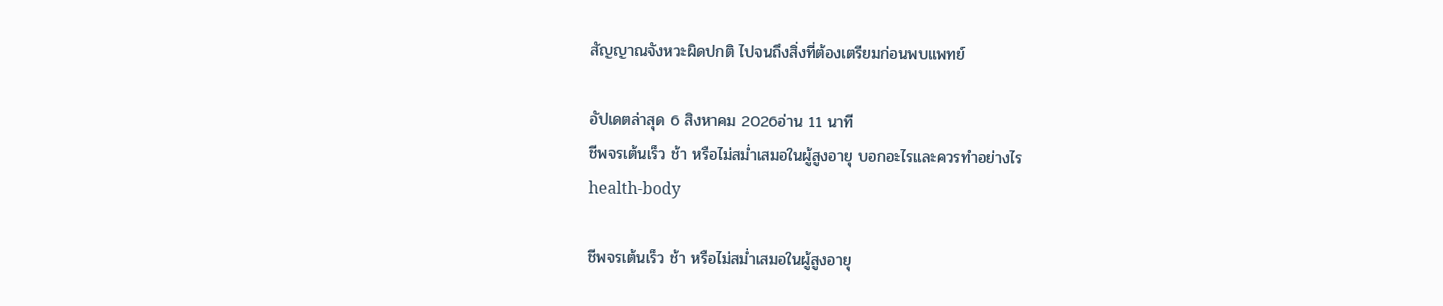สัญญาณจังหวะผิดปกติ ไปจนถึงสิ่งที่ต้องเตรียมก่อนพบแพทย์

อัปเดตล่าสุด 6 สิงหาคม 2026อ่าน 11 นาที
ชีพจรเต้นเร็ว ช้า หรือไม่สม่ำเสมอในผู้สูงอายุ บอกอะไรและควรทำอย่างไร
health-body

ชีพจรเต้นเร็ว ช้า หรือไม่สม่ำเสมอในผู้สูงอายุ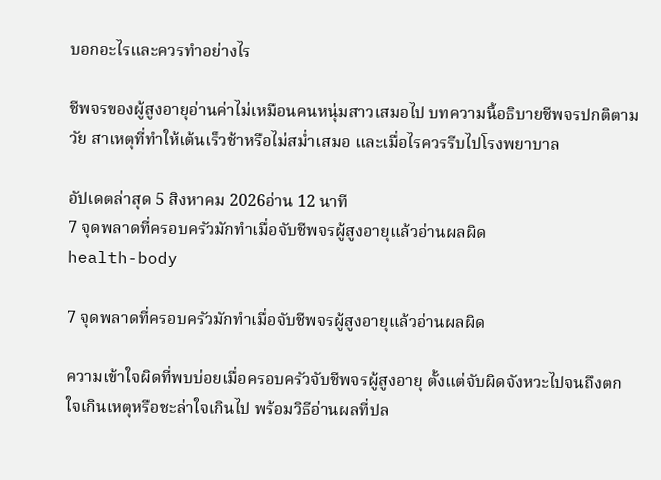บอกอะไรและควรทำอย่างไร

ชีพจรของผู้สูงอายุอ่านค่าไม่เหมือนคนหนุ่มสาวเสมอไป บทความนี้อธิบายชีพจรปกติตามวัย สาเหตุที่ทำให้เต้นเร็วช้าหรือไม่สม่ำเสมอ และเมื่อไรควรรีบไปโรงพยาบาล

อัปเดตล่าสุด 5 สิงหาคม 2026อ่าน 12 นาที
7 จุดพลาดที่ครอบครัวมักทำเมื่อจับชีพจรผู้สูงอายุแล้วอ่านผลผิด
health-body

7 จุดพลาดที่ครอบครัวมักทำเมื่อจับชีพจรผู้สูงอายุแล้วอ่านผลผิด

ความเข้าใจผิดที่พบบ่อยเมื่อครอบครัวจับชีพจรผู้สูงอายุ ตั้งแต่จับผิดจังหวะไปจนถึงตกใจเกินเหตุหรือชะล่าใจเกินไป พร้อมวิธีอ่านผลที่ปล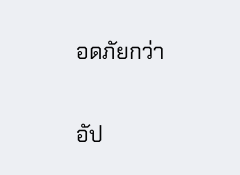อดภัยกว่า

อัป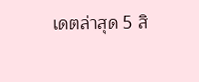เดตล่าสุด 5 สิ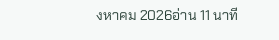งหาคม 2026อ่าน 11 นาที